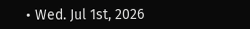• Wed. Jul 1st, 2026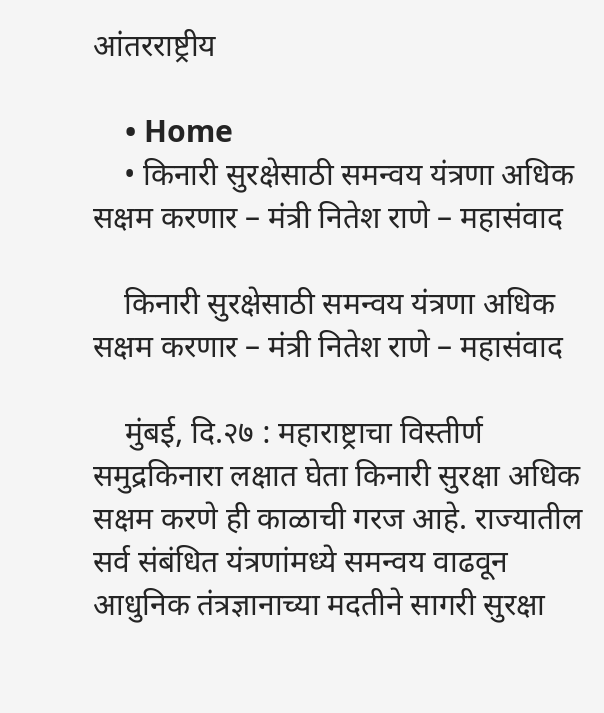आंतरराष्ट्रीय

    • Home
    • किनारी सुरक्षेसाठी समन्वय यंत्रणा अधिक सक्षम करणार – मंत्री नितेश राणे – महासंवाद

    किनारी सुरक्षेसाठी समन्वय यंत्रणा अधिक सक्षम करणार – मंत्री नितेश राणे – महासंवाद

    मुंबई, दि.२७ : महाराष्ट्राचा विस्तीर्ण समुद्रकिनारा लक्षात घेता किनारी सुरक्षा अधिक सक्षम करणे ही काळाची गरज आहे. राज्यातील सर्व संबंधित यंत्रणांमध्ये समन्वय वाढवून आधुनिक तंत्रज्ञानाच्या मदतीने सागरी सुरक्षा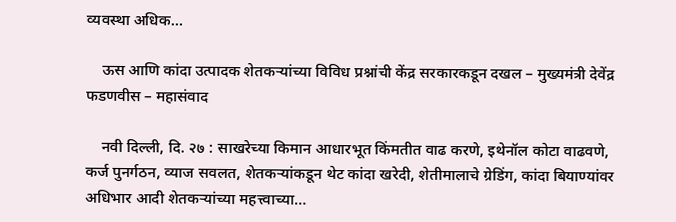व्यवस्था अधिक…

    ऊस आणि कांदा उत्पादक शेतकऱ्यांच्या विविध प्रश्नांची केंद्र सरकारकडून दखल – मुख्यमंत्री देवेंद्र फडणवीस – महासंवाद

    नवी दिल्ली, दि. २७ : साखरेच्या किमान आधारभूत किंमतीत वाढ करणे, इथेनॉल कोटा वाढवणे, कर्ज पुनर्गठन, व्याज सवलत, शेतकऱ्यांकडून थेट कांदा खरेदी, शेतीमालाचे ग्रेडिंग, कांदा बियाण्यांवर अधिभार आदी शेतकऱ्यांच्या महत्त्वाच्या…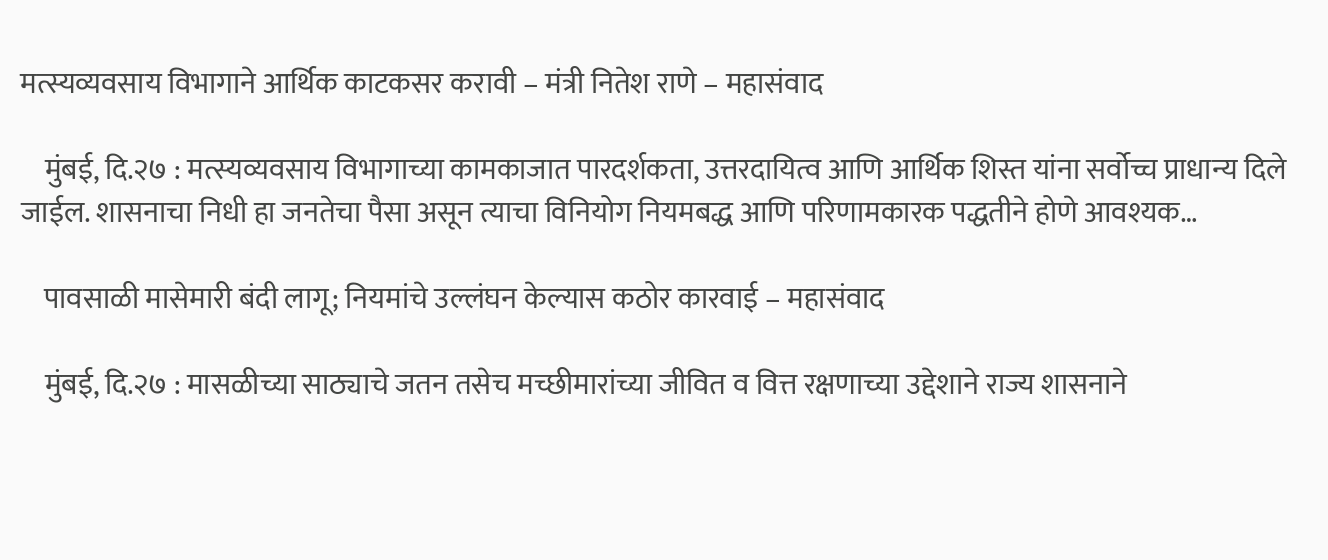मत्स्यव्यवसाय विभागाने आर्थिक काटकसर करावी – मंत्री नितेश राणे – महासंवाद

    मुंबई, दि.२७ : मत्स्यव्यवसाय विभागाच्या कामकाजात पारदर्शकता, उत्तरदायित्व आणि आर्थिक शिस्त यांना सर्वोच्च प्राधान्य दिले जाईल. शासनाचा निधी हा जनतेचा पैसा असून त्याचा विनियोग नियमबद्ध आणि परिणामकारक पद्धतीने होणे आवश्यक…

    पावसाळी मासेमारी बंदी लागू; नियमांचे उल्लंघन केल्यास कठोर कारवाई – महासंवाद

    मुंबई, दि.२७ : मासळीच्या साठ्याचे जतन तसेच मच्छीमारांच्या जीवित व वित्त रक्षणाच्या उद्देशाने राज्य शासनाने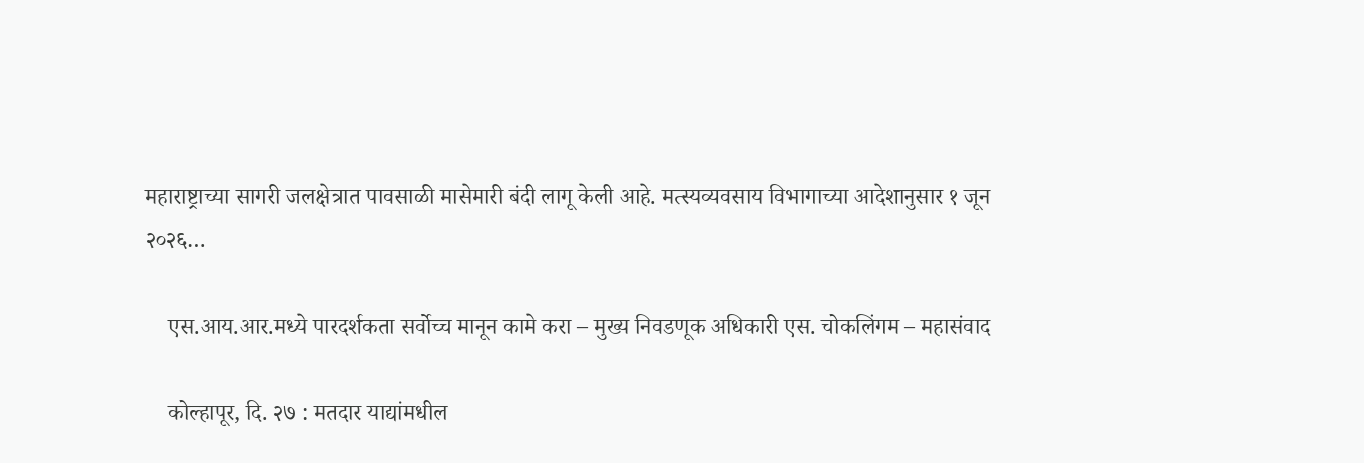महाराष्ट्राच्या सागरी जलक्षेत्रात पावसाळी मासेमारी बंदी लागू केली आहे. मत्स्यव्यवसाय विभागाच्या आदेशानुसार १ जून २०२६…

    एस.आय.आर.मध्ये पारदर्शकता सर्वोच्च मानून कामे करा – मुख्य निवडणूक अधिकारी एस. चोकलिंगम – महासंवाद

    कोल्हापूर, दि. २७ : मतदार याद्यांमधील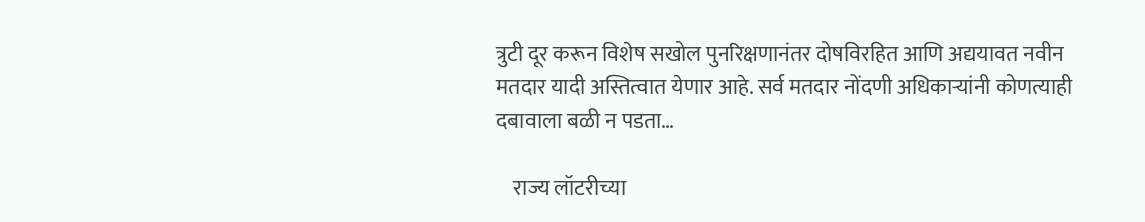त्रुटी दूर करून विशेष सखोल पुनरिक्षणानंतर दोषविरहित आणि अद्ययावत नवीन मतदार यादी अस्तित्वात येणार आहे. सर्व मतदार नोंदणी अधिकाऱ्यांनी कोणत्याही दबावाला बळी न पडता…

    राज्य लॉटरीच्या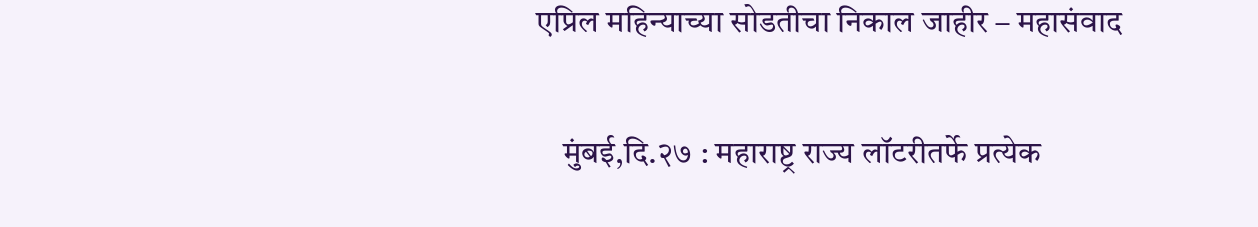एप्रिल महिन्याच्या सोडतीचा निकाल जाहीर – महासंवाद

    मुंबई,दि.२७ : महाराष्ट्र राज्य लॉटरीतर्फे प्रत्येक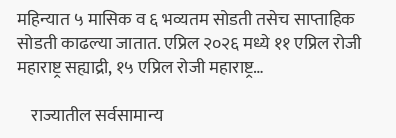महिन्यात ५ मासिक व ६ भव्यतम सोडती तसेच साप्ताहिक सोडती काढल्या जातात. एप्रिल २०२६ मध्ये ११ एप्रिल रोजी महाराष्ट्र सह्याद्री, १५ एप्रिल रोजी महाराष्ट्र…

    राज्यातील सर्वसामान्य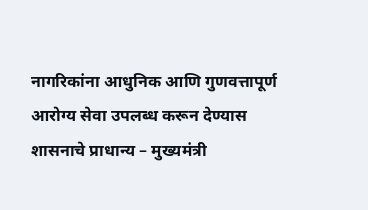नागरिकांना आधुनिक आणि गुणवत्तापूर्ण आरोग्य सेवा उपलब्ध करून देण्यास शासनाचे प्राधान्य – मुख्यमंत्री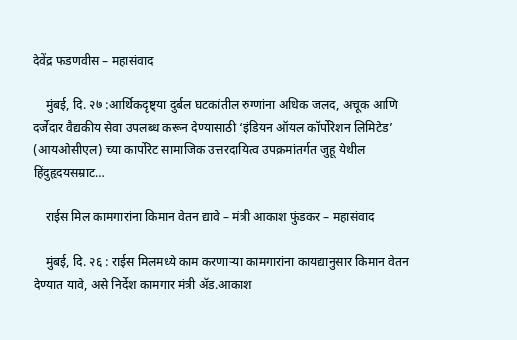देवेंद्र फडणवीस – महासंवाद

    मुंबई, दि. २७ :आर्थिकदृष्ट्या दुर्बल घटकांतील रुग्णांना अधिक जलद, अचूक आणि दर्जेदार वैद्यकीय सेवा उपलब्ध करून देण्यासाठी ‘इंडियन ऑयल कॉर्पोरेशन लिमिटेड’ (आयओसीएल) च्या कार्पोरेट सामाजिक उत्तरदायित्व उपक्रमांतर्गत जुहू येथील हिंदुहृदयसम्राट…

    राईस मिल कामगारांना किमान वेतन द्यावे – मंत्री आकाश फुंडकर – महासंवाद

    मुंबई, दि. २६ : राईस मिलमध्ये काम करणाऱ्या कामगारांना कायद्यानुसार किमान वेतन देण्यात यावे, असे निर्देश कामगार मंत्री ॲड.आकाश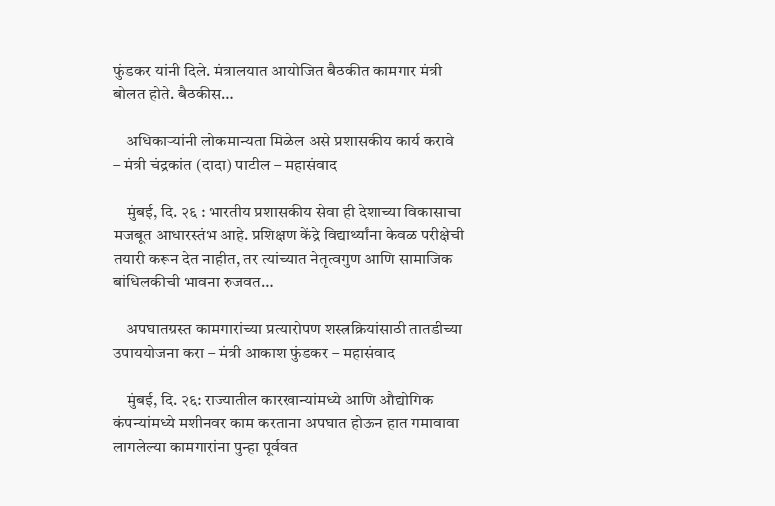फुंडकर यांनी दिले. मंत्रालयात आयोजित बैठकीत कामगार मंत्री बोलत होते. बैठकीस…

    अधिकाऱ्यांनी लोकमान्यता मिळेल असे प्रशासकीय कार्य करावे – मंत्री चंद्रकांत (दादा) पाटील – महासंवाद

    मुंबई, दि. २६ : भारतीय प्रशासकीय सेवा ही देशाच्या विकासाचा मजबूत आधारस्तंभ आहे. प्रशिक्षण केंद्रे विद्यार्थ्यांना केवळ परीक्षेची तयारी करून देत नाहीत, तर त्यांच्यात नेतृत्वगुण आणि सामाजिक बांधिलकीची भावना रुजवत…

    अपघातग्रस्त कामगारांच्या प्रत्यारोपण शस्त्रक्रियांसाठी तातडीच्या उपाययोजना करा – मंत्री आकाश फुंडकर – महासंवाद

    मुंबई, दि. २६: राज्यातील कारखान्यांमध्ये आणि औद्योगिक कंपन्यांमध्ये मशीनवर काम करताना अपघात होऊन हात गमावावा लागलेल्या कामगारांना पुन्हा पूर्ववत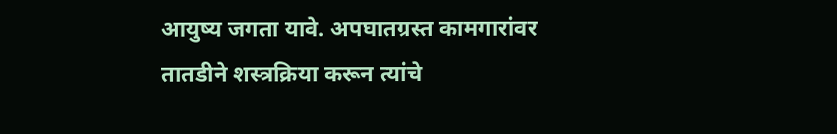आयुष्य जगता यावे. अपघातग्रस्त कामगारांवर तातडीने शस्त्रक्रिया करून त्यांचे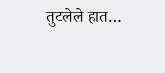तुटलेले हात…